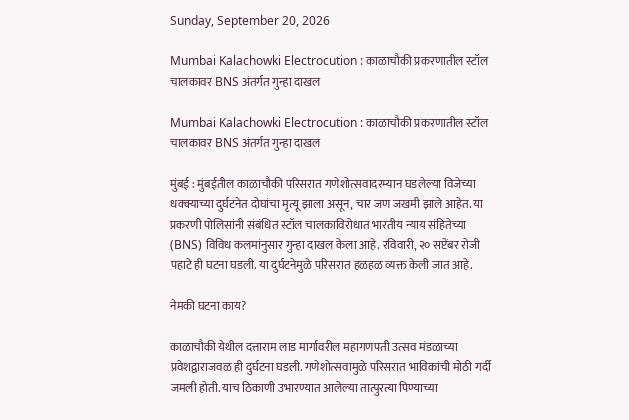Sunday, September 20, 2026

Mumbai Kalachowki Electrocution : काळाचौकी प्रकरणातील स्टॉल चालकावर BNS अंतर्गत गुन्हा दाखल

Mumbai Kalachowki Electrocution : काळाचौकी प्रकरणातील स्टॉल चालकावर BNS अंतर्गत गुन्हा दाखल

मुंबई : मुंबईतील काळाचौकी परिसरात गणेशोत्सवादरम्यान घडलेल्या विजेच्या धक्क्याच्या दुर्घटनेत दोघांचा मृत्यू झाला असून, चार जण जखमी झाले आहेत. या प्रकरणी पोलिसांनी संबंधित स्टॉल चालकाविरोधात भारतीय न्याय संहितेच्या (BNS) विविध कलमांनुसार गुन्हा दाखल केला आहे. रविवारी, २० सप्टेंबर रोजी पहाटे ही घटना घडली. या दुर्घटनेमुळे परिसरात हळहळ व्यक्त केली जात आहे.

नेमकी घटना काय?

काळाचौकी येथील दत्ताराम लाड मार्गावरील महागणपती उत्सव मंडळाच्या प्रवेशद्वाराजवळ ही दुर्घटना घडली. गणेशोत्सवामुळे परिसरात भाविकांची मोठी गर्दी जमली होती. याच ठिकाणी उभारण्यात आलेल्या तात्पुरत्या पिण्याच्या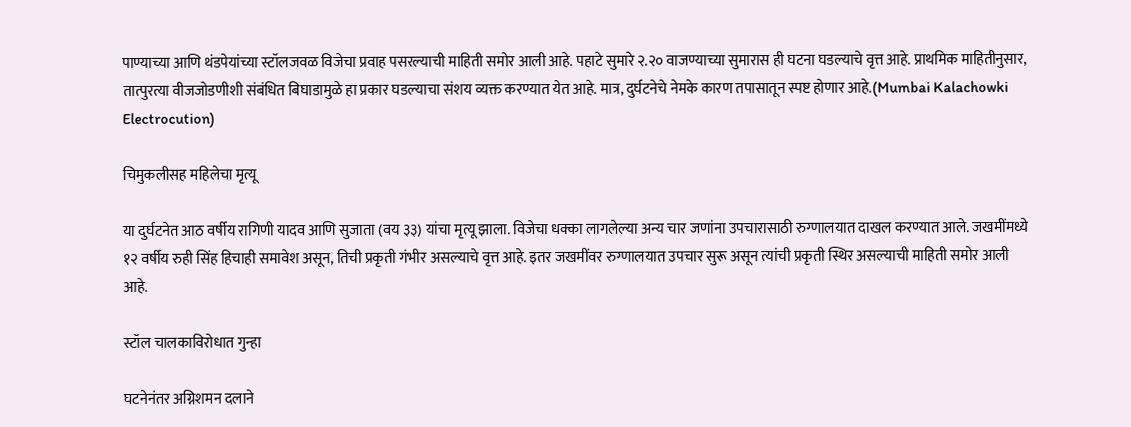पाण्याच्या आणि थंडपेयांच्या स्टॉलजवळ विजेचा प्रवाह पसरल्याची माहिती समोर आली आहे. पहाटे सुमारे २.२० वाजण्याच्या सुमारास ही घटना घडल्याचे वृत्त आहे. प्राथमिक माहितीनुसार, तात्पुरत्या वीजजोडणीशी संबंधित बिघाडामुळे हा प्रकार घडल्याचा संशय व्यक्त करण्यात येत आहे. मात्र, दुर्घटनेचे नेमके कारण तपासातून स्पष्ट होणार आहे.(Mumbai Kalachowki Electrocution)

चिमुकलीसह महिलेचा मृत्यू

या दुर्घटनेत आठ वर्षीय रागिणी यादव आणि सुजाता (वय ३३) यांचा मृत्यू झाला. विजेचा धक्का लागलेल्या अन्य चार जणांना उपचारासाठी रुग्णालयात दाखल करण्यात आले. जखमींमध्ये १२ वर्षीय रुही सिंह हिचाही समावेश असून, तिची प्रकृती गंभीर असल्याचे वृत्त आहे. इतर जखमींवर रुग्णालयात उपचार सुरू असून त्यांची प्रकृती स्थिर असल्याची माहिती समोर आली आहे.

स्टॉल चालकाविरोधात गुन्हा

घटनेनंतर अग्निशमन दलाने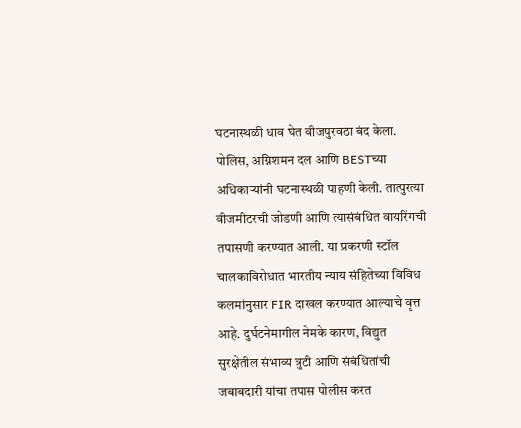घटनास्थळी धाव घेत वीजपुरवठा बंद केला. पोलिस, अग्निशमन दल आणि BESTच्या अधिकाऱ्यांनी घटनास्थळी पाहणी केली. तात्पुरत्या वीजमीटरची जोडणी आणि त्यासंबंधित वायरिंगची तपासणी करण्यात आली. या प्रकरणी स्टॉल चालकाविरोधात भारतीय न्याय संहितेच्या विविध कलमांनुसार FIR दाखल करण्यात आल्याचे वृत्त आहे. दुर्घटनेमागील नेमके कारण, विद्युत सुरक्षेतील संभाव्य त्रुटी आणि संबंधितांची जबाबदारी यांचा तपास पोलीस करत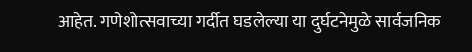आहेत. गणेशोत्सवाच्या गर्दीत घडलेल्या या दुर्घटनेमुळे सार्वजनिक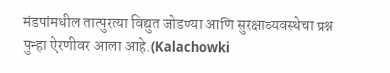मंडपांमधील तात्पुरत्या विद्युत जोडण्या आणि सुरक्षाव्यवस्थेचा प्रश्न पुन्हा ऐरणीवर आला आहे.(Kalachowki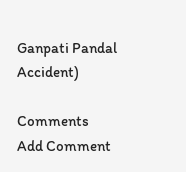Ganpati Pandal Accident)

Comments
Add Comment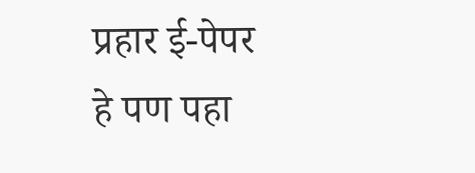प्रहार ई-पेपर
हे पण पहा